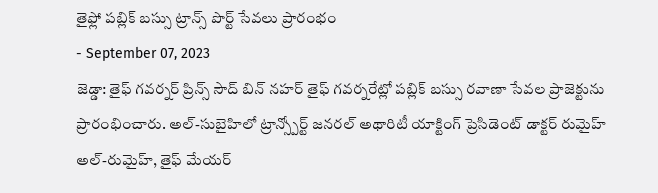తైఫ్లో పబ్లిక్ బస్సు ట్రాన్స్ పొర్ట్ సేవలు ప్రారంభం
- September 07, 2023
జెడ్డా: తైఫ్ గవర్నర్ ప్రిన్స్ సౌద్ బిన్ నహర్ తైఫ్ గవర్నరేట్లో పబ్లిక్ బస్సు రవాణా సేవల ప్రాజెక్టును ప్రారంభించారు. అల్-సుబైహిలో ట్రాన్స్పోర్ట్ జనరల్ అథారిటీ యాక్టింగ్ ప్రెసిడెంట్ డాక్టర్ రుమైహ్ అల్-రుమైహ్, తైఫ్ మేయర్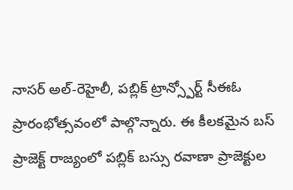నాసర్ అల్-రెహైలీ, పబ్లిక్ ట్రాన్స్పోర్ట్ సీఈఓ ప్రారంభోత్సవంలో పాల్గొన్నారు. ఈ కీలకమైన బస్ ప్రాజెక్ట్ రాజ్యంలో పబ్లిక్ బస్సు రవాణా ప్రాజెక్టుల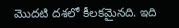మొదటి దశలో కీలకమైనది. ఇది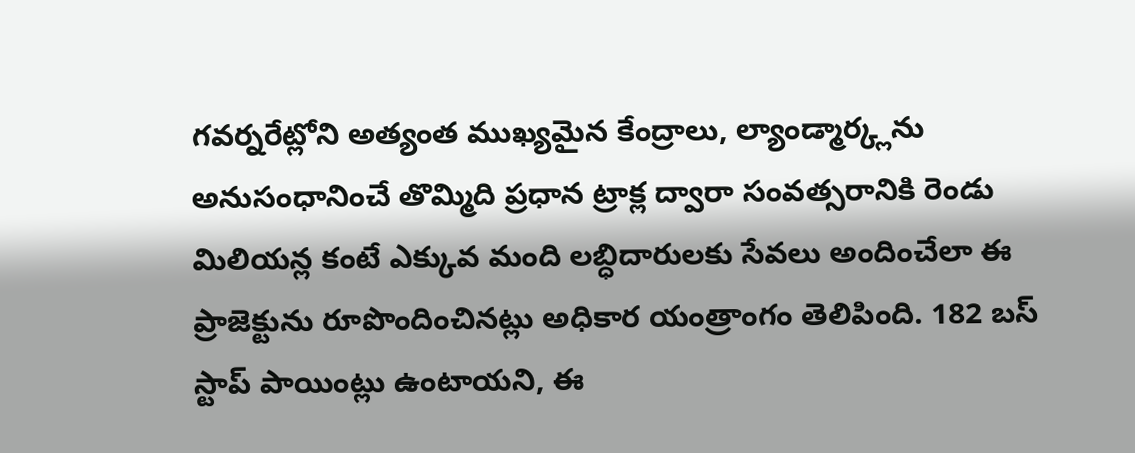గవర్నరేట్లోని అత్యంత ముఖ్యమైన కేంద్రాలు, ల్యాండ్మార్క్లను అనుసంధానించే తొమ్మిది ప్రధాన ట్రాక్ల ద్వారా సంవత్సరానికి రెండు మిలియన్ల కంటే ఎక్కువ మంది లబ్ధిదారులకు సేవలు అందించేలా ఈ ప్రాజెక్టును రూపొందించినట్లు అధికార యంత్రాంగం తెలిపింది. 182 బస్ స్టాప్ పాయింట్లు ఉంటాయని, ఈ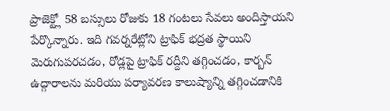ప్రాజెక్ట్లో 58 బస్సులు రోజుకు 18 గంటలు సేవలు అందిస్తాయని పేర్కొన్నారు. ఇది గవర్నరేట్లోని ట్రాఫిక్ భద్రత స్థాయిని మెరుగుపరచడం, రోడ్లపై ట్రాఫిక్ రద్దీని తగ్గించడం, కార్బన్ ఉద్గారాలను మరియు పర్యావరణ కాలుష్యాన్ని తగ్గించడానికి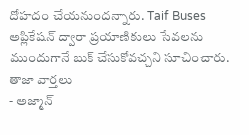దోహదం చేయనుందన్నారు. Taif Buses అప్లికేషన్ ద్వారా ప్రయాణికులు సేవలను ముందుగానే బుక్ చేసుకోవచ్చని సూచించారు.
తాజా వార్తలు
- అజ్మాన్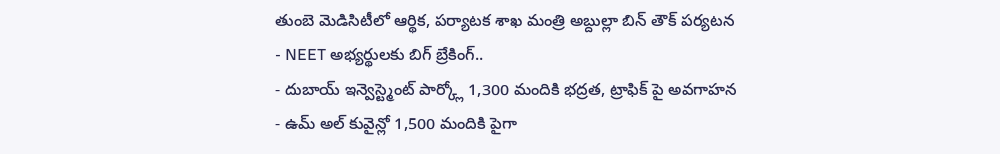తుంబె మెడిసిటీలో ఆర్థిక, పర్యాటక శాఖ మంత్రి అబ్దుల్లా బిన్ తౌక్ పర్యటన
- NEET అభ్యర్థులకు బిగ్ బ్రేకింగ్..
- దుబాయ్ ఇన్వెస్ట్మెంట్ పార్క్లో 1,300 మందికి భద్రత, ట్రాఫిక్ పై అవగాహన
- ఉమ్ అల్ కువైన్లో 1,500 మందికి పైగా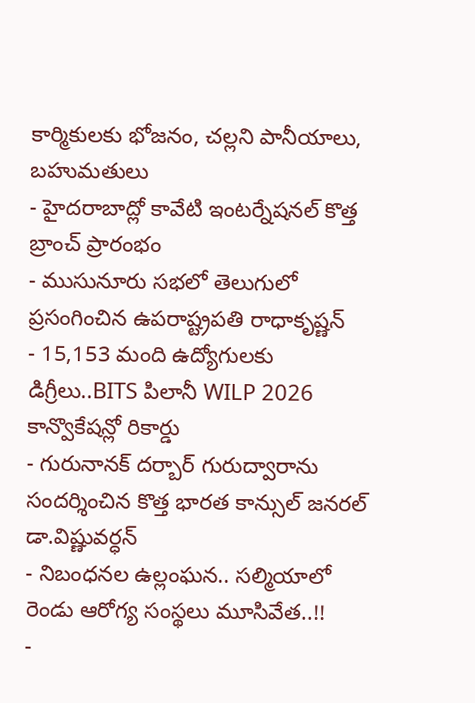కార్మికులకు భోజనం, చల్లని పానీయాలు, బహుమతులు
- హైదరాబాద్లో కావేటి ఇంటర్నేషనల్ కొత్త బ్రాంచ్ ప్రారంభం
- ముసునూరు సభలో తెలుగులో ప్రసంగించిన ఉపరాష్ట్రపతి రాధాకృష్ణన్
- 15,153 మంది ఉద్యోగులకు డిగ్రీలు..BITS పిలానీ WILP 2026 కాన్వొకేషన్లో రికార్డు
- గురునానక్ దర్బార్ గురుద్వారాను సందర్శించిన కొత్త భారత కాన్సుల్ జనరల్ డా.విష్ణువర్ధన్
- నిబంధనల ఉల్లంఘన.. సల్మియాలో రెండు ఆరోగ్య సంస్థలు మూసివేత..!!
-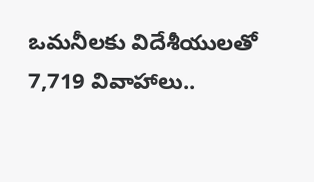ఒమనీలకు విదేశీయులతో 7,719 వివాహాలు..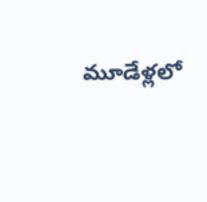మూడేళ్లలో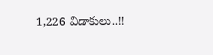1,226 విడాకులు..!!